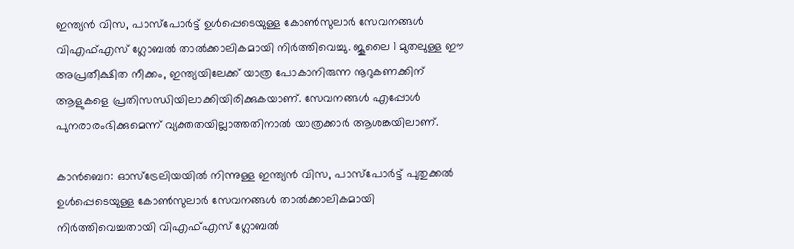ഇന്ത്യൻ വിസ, പാസ്‌പോർട്ട് ഉൾപ്പെടെയുള്ള കോൺസുലാർ സേവനങ്ങൾ വിഎഫ്എസ് ഗ്ലോബൽ താൽക്കാലികമായി നിർത്തിവെച്ചു. ജൂലൈ 1 മുതലുള്ള ഈ അപ്രതീക്ഷിത നീക്കം, ഇന്ത്യയിലേക്ക് യാത്ര പോകാനിരുന്ന നൂറുകണക്കിന് ആളുകളെ പ്രതിസന്ധിയിലാക്കിയിരിക്കുകയാണ്. സേവനങ്ങൾ എപ്പോൾ പുനരാരംഭിക്കുമെന്ന് വ്യക്തതയില്ലാത്തതിനാൽ യാത്രക്കാർ ആശങ്കയിലാണ്.

കാൻബെറ: ഓസ്‌ട്രേലിയയിൽ നിന്നുള്ള ഇന്ത്യൻ വിസ, പാസ്‌പോർട്ട് പുതുക്കൽ ഉൾപ്പെടെയുള്ള കോൺസുലാർ സേവനങ്ങൾ താൽക്കാലികമായി നിർത്തിവെച്ചതായി വിഎഫ്എസ് ഗ്ലോബൽ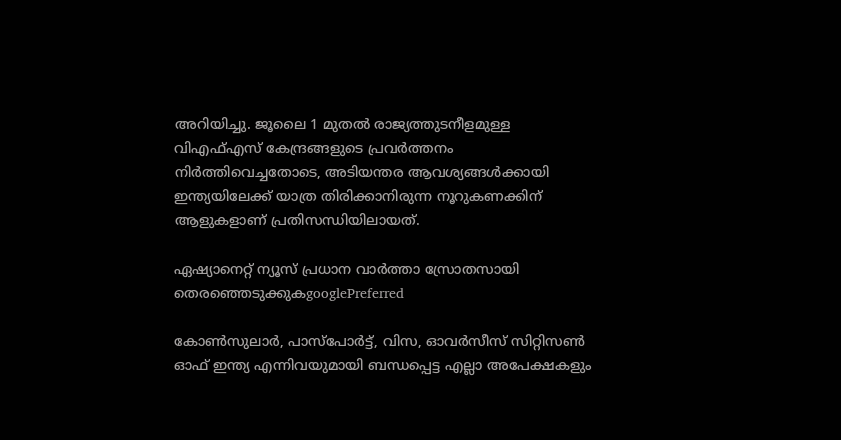അറിയിച്ചു. ജൂലൈ 1 മുതൽ രാജ്യത്തുടനീളമുള്ള വിഎഫ്എസ് കേന്ദ്രങ്ങളുടെ പ്രവർത്തനം നിർത്തിവെച്ചതോടെ, അടിയന്തര ആവശ്യങ്ങൾക്കായി ഇന്ത്യയിലേക്ക് യാത്ര തിരിക്കാനിരുന്ന നൂറുകണക്കിന് ആളുകളാണ് പ്രതിസന്ധിയിലായത്.

ഏഷ്യാനെറ്റ് ന്യൂസ് പ്രധാന വാർത്താ സ്രോതസായി തെരഞ്ഞെടുക്കുകgooglePreferred

കോൺസുലാർ, പാസ്‌പോർട്ട്, വിസ, ഓവർസീസ് സിറ്റിസൺ ഓഫ് ഇന്ത്യ എന്നിവയുമായി ബന്ധപ്പെട്ട എല്ലാ അപേക്ഷകളും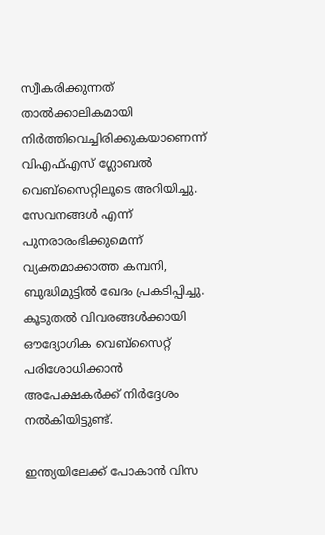സ്വീകരിക്കുന്നത് താൽക്കാലികമായി നിർത്തിവെച്ചിരിക്കുകയാണെന്ന് വിഎഫ്എസ് ഗ്ലോബൽ വെബ്‌സൈറ്റിലൂടെ അറിയിച്ചു. സേവനങ്ങൾ എന്ന് പുനരാരംഭിക്കുമെന്ന് വ്യക്തമാക്കാത്ത കമ്പനി, ബുദ്ധിമുട്ടിൽ ഖേദം പ്രകടിപ്പിച്ചു. കൂടുതൽ വിവരങ്ങൾക്കായി ഔദ്യോഗിക വെബ്‌സൈറ്റ് പരിശോധിക്കാൻ അപേക്ഷകർക്ക് നിർദ്ദേശം നൽകിയിട്ടുണ്ട്.

ഇന്ത്യയിലേക്ക് പോകാൻ വിസ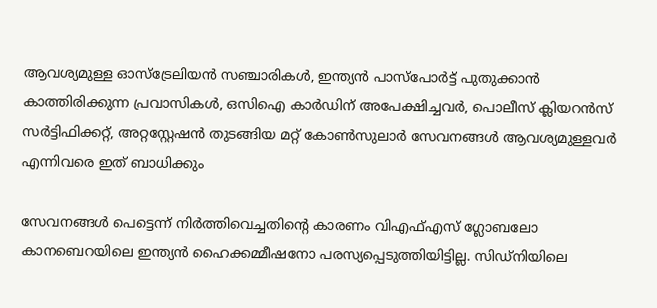ആവശ്യമുള്ള ഓസ്‌ട്രേലിയൻ സഞ്ചാരികൾ, ഇന്ത്യൻ പാസ്‌പോർട്ട് പുതുക്കാൻ കാത്തിരിക്കുന്ന പ്രവാസികൾ, ഒസിഐ കാർഡിന് അപേക്ഷിച്ചവർ, പൊലീസ് ക്ലിയറൻസ് സർട്ടിഫിക്കറ്റ്, അറ്റസ്റ്റേഷൻ തുടങ്ങിയ മറ്റ് കോൺസുലാർ സേവനങ്ങൾ ആവശ്യമുള്ളവർ എന്നിവരെ ഇത് ബാധിക്കും

സേവനങ്ങൾ പെട്ടെന്ന് നിർത്തിവെച്ചതിന്‍റെ കാരണം വിഎഫ്എസ് ഗ്ലോബലോ കാനബെറയിലെ ഇന്ത്യൻ ഹൈക്കമ്മീഷനോ പരസ്യപ്പെടുത്തിയിട്ടില്ല. സിഡ്നിയിലെ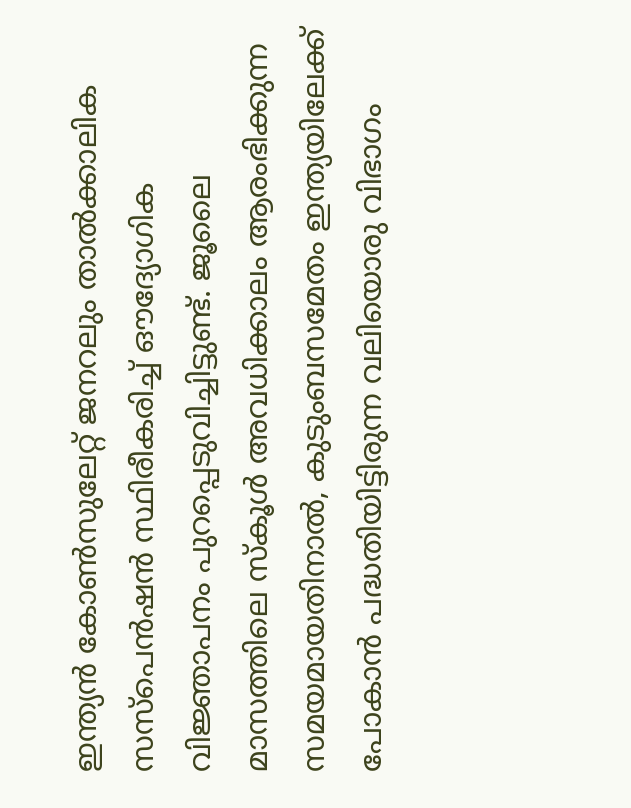ഇന്ത്യൻ കോൺസുലേറ്റ് ജനറലും താൽക്കാലിക സസ്‌പെൻഷൻ സ്ഥിരീകരിച്ച് ഔദ്യോഗിക വിജ്ഞാപനം പുറപ്പെടുവിച്ചിട്ടുണ്ട്. ജൂലൈ മാസത്തിലെ സ്കൂൾ അവധിക്കാലം ആരംഭിക്കുന്ന സമയമായതിനാൽ, കുടുംബസമേതം ഇന്ത്യയിലേക്ക് പോകാൻ പദ്ധതിയിട്ടിരുന്ന വലിയൊരു വിഭാഗം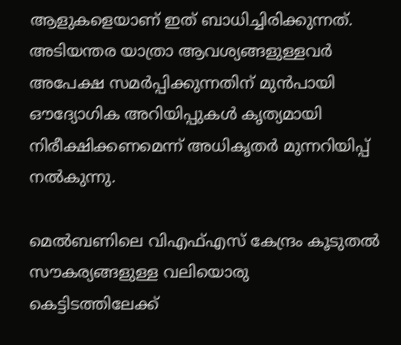ആളുകളെയാണ് ഇത് ബാധിച്ചിരിക്കുന്നത്. അടിയന്തര യാത്രാ ആവശ്യങ്ങളുള്ളവർ അപേക്ഷ സമർപ്പിക്കുന്നതിന് മുൻപായി ഔദ്യോഗിക അറിയിപ്പുകൾ കൃത്യമായി നിരീക്ഷിക്കണമെന്ന് അധികൃതർ മുന്നറിയിപ്പ് നൽകുന്നു.

മെൽബണിലെ വിഎഫ്എസ് കേന്ദ്രം കൂടുതൽ സൗകര്യങ്ങളുള്ള വലിയൊരു കെട്ടിടത്തിലേക്ക്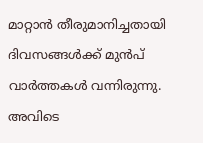മാറ്റാൻ തീരുമാനിച്ചതായി ദിവസങ്ങൾക്ക് മുൻപ് വാർത്തകൾ വന്നിരുന്നു. അവിടെ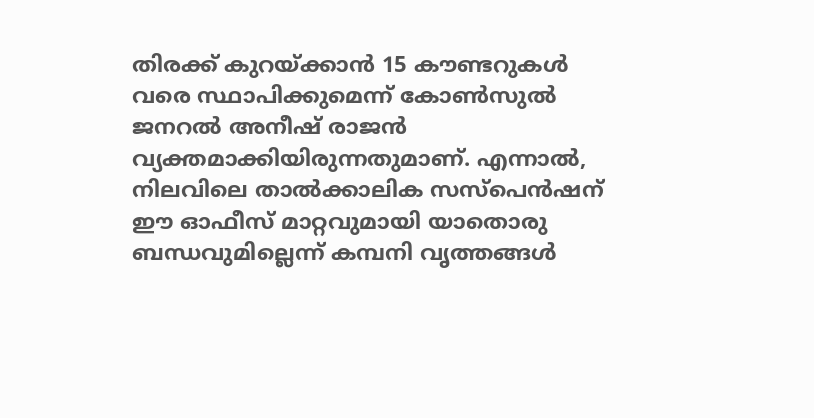തിരക്ക് കുറയ്ക്കാൻ 15 കൗണ്ടറുകൾ വരെ സ്ഥാപിക്കുമെന്ന് കോൺസുൽ ജനറൽ അനീഷ് രാജൻ വ്യക്തമാക്കിയിരുന്നതുമാണ്. എന്നാൽ, നിലവിലെ താൽക്കാലിക സസ്‌പെൻഷന് ഈ ഓഫീസ് മാറ്റവുമായി യാതൊരു ബന്ധവുമില്ലെന്ന് കമ്പനി വൃത്തങ്ങൾ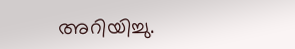അറിയിച്ചു.